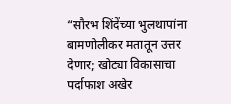“सौरभ शिंदेंच्या भुलथापांना बामणोलीकर मतातून उत्तर देणार; खोट्या विकासाचा पर्दाफाश अखेर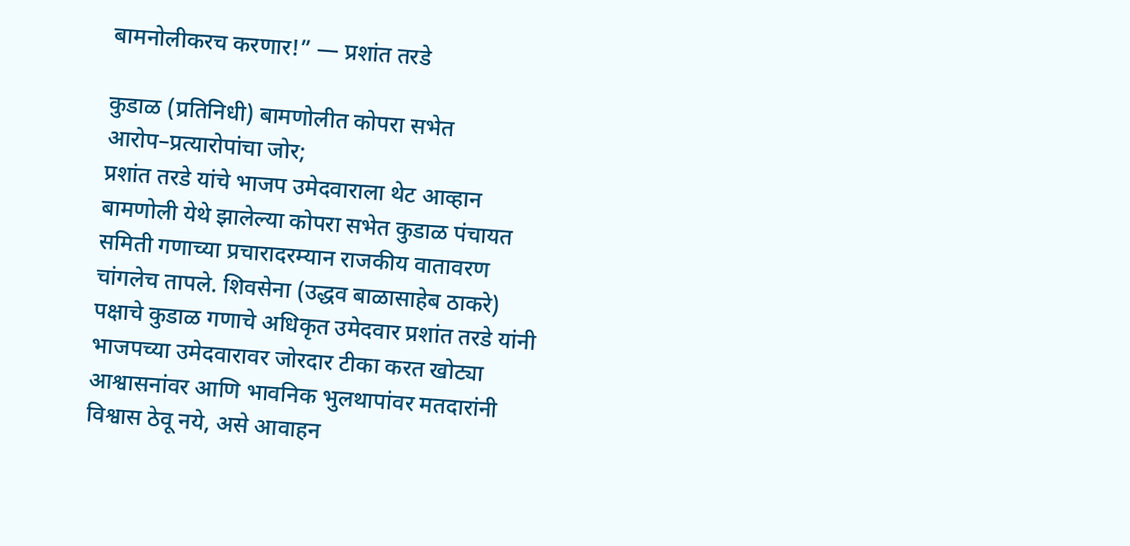बामनोलीकरच करणार!” — प्रशांत तरडे

कुडाळ (प्रतिनिधी) बामणोलीत कोपरा सभेत आरोप–प्रत्यारोपांचा जोर;
प्रशांत तरडे यांचे भाजप उमेदवाराला थेट आव्हान
बामणोली येथे झालेल्या कोपरा सभेत कुडाळ पंचायत समिती गणाच्या प्रचारादरम्यान राजकीय वातावरण चांगलेच तापले. शिवसेना (उद्धव बाळासाहेब ठाकरे) पक्षाचे कुडाळ गणाचे अधिकृत उमेदवार प्रशांत तरडे यांनी भाजपच्या उमेदवारावर जोरदार टीका करत खोट्या आश्वासनांवर आणि भावनिक भुलथापांवर मतदारांनी विश्वास ठेवू नये, असे आवाहन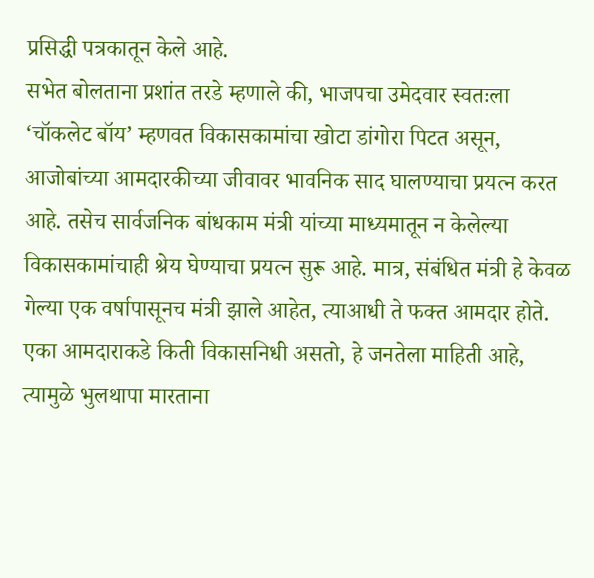प्रसिद्धी पत्रकातून केले आहे.
सभेत बोलताना प्रशांत तरडे म्हणाले की, भाजपचा उमेदवार स्वतःला ‘चॉकलेट बॉय’ म्हणवत विकासकामांचा खोटा डांगोरा पिटत असून, आजोबांच्या आमदारकीच्या जीवावर भावनिक साद घालण्याचा प्रयत्न करत आहे. तसेच सार्वजनिक बांधकाम मंत्री यांच्या माध्यमातून न केलेल्या विकासकामांचाही श्रेय घेण्याचा प्रयत्न सुरू आहे. मात्र, संबंधित मंत्री हे केवळ गेल्या एक वर्षापासूनच मंत्री झाले आहेत, त्याआधी ते फक्त आमदार होते. एका आमदाराकडे किती विकासनिधी असतो, हे जनतेला माहिती आहे, त्यामुळे भुलथापा मारताना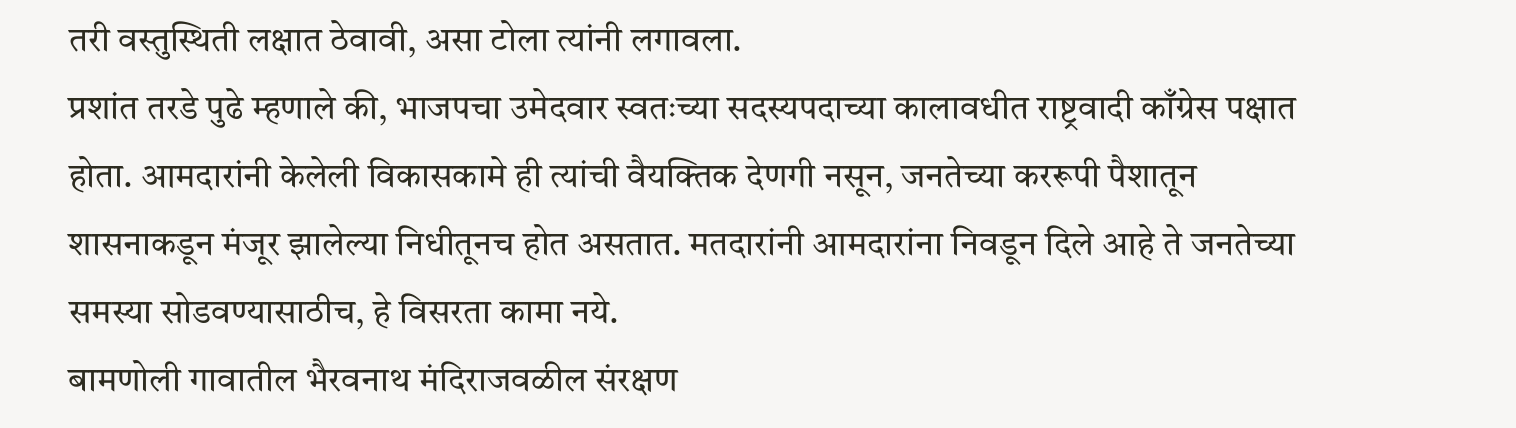तरी वस्तुस्थिती लक्षात ठेवावी, असा टोला त्यांनी लगावला.
प्रशांत तरडे पुढे म्हणाले की, भाजपचा उमेदवार स्वतःच्या सदस्यपदाच्या कालावधीत राष्ट्रवादी काँग्रेस पक्षात होता. आमदारांनी केलेली विकासकामे ही त्यांची वैयक्तिक देणगी नसून, जनतेच्या कररूपी पैशातून शासनाकडून मंजूर झालेल्या निधीतूनच होत असतात. मतदारांनी आमदारांना निवडून दिले आहे ते जनतेच्या समस्या सोडवण्यासाठीच, हे विसरता कामा नये.
बामणोली गावातील भैरवनाथ मंदिराजवळील संरक्षण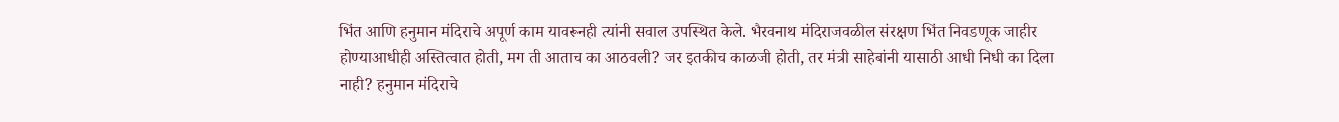भिंत आणि हनुमान मंदिराचे अपूर्ण काम यावरूनही त्यांनी सवाल उपस्थित केले. भैरवनाथ मंदिराजवळील संरक्षण भिंत निवडणूक जाहीर होण्याआधीही अस्तित्वात होती, मग ती आताच का आठवली? जर इतकीच काळजी होती, तर मंत्री साहेबांनी यासाठी आधी निधी का दिला नाही? हनुमान मंदिराचे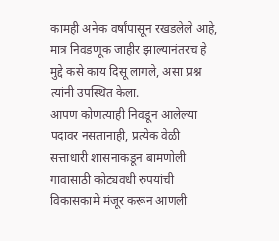कामही अनेक वर्षांपासून रखडलेले आहे, मात्र निवडणूक जाहीर झाल्यानंतरच हे मुद्दे कसे काय दिसू लागले, असा प्रश्न त्यांनी उपस्थित केला.
आपण कोणत्याही निवडून आलेल्या पदावर नसतानाही, प्रत्येक वेळी सत्ताधारी शासनाकडून बामणोली गावासाठी कोट्यवधी रुपयांची विकासकामे मंजूर करून आणली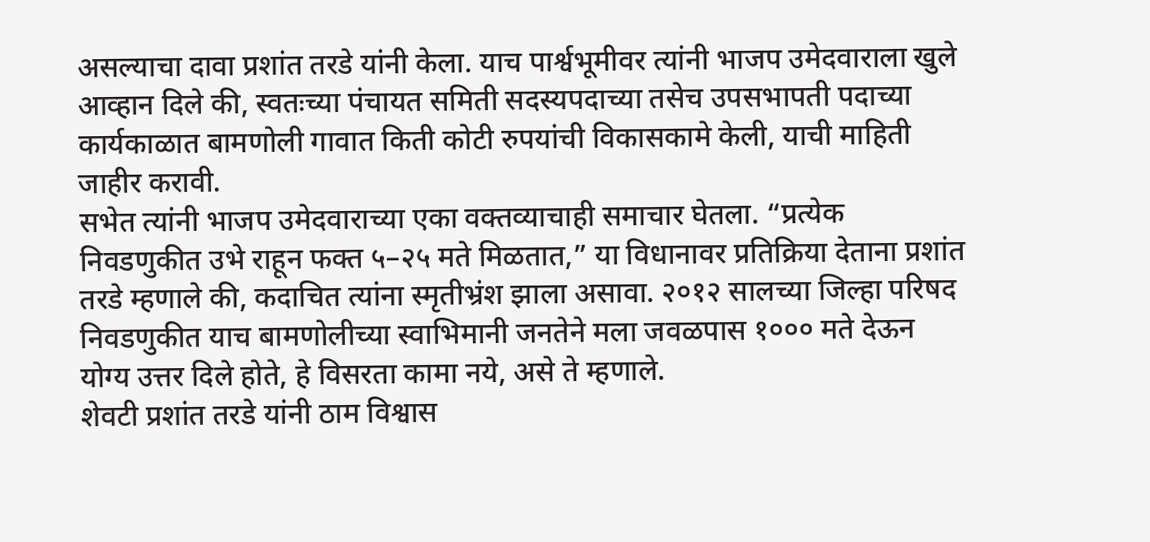असल्याचा दावा प्रशांत तरडे यांनी केला. याच पार्श्वभूमीवर त्यांनी भाजप उमेदवाराला खुले आव्हान दिले की, स्वतःच्या पंचायत समिती सदस्यपदाच्या तसेच उपसभापती पदाच्या कार्यकाळात बामणोली गावात किती कोटी रुपयांची विकासकामे केली, याची माहिती जाहीर करावी.
सभेत त्यांनी भाजप उमेदवाराच्या एका वक्तव्याचाही समाचार घेतला. “प्रत्येक निवडणुकीत उभे राहून फक्त ५–२५ मते मिळतात,” या विधानावर प्रतिक्रिया देताना प्रशांत तरडे म्हणाले की, कदाचित त्यांना स्मृतीभ्रंश झाला असावा. २०१२ सालच्या जिल्हा परिषद निवडणुकीत याच बामणोलीच्या स्वाभिमानी जनतेने मला जवळपास १००० मते देऊन योग्य उत्तर दिले होते, हे विसरता कामा नये, असे ते म्हणाले.
शेवटी प्रशांत तरडे यांनी ठाम विश्वास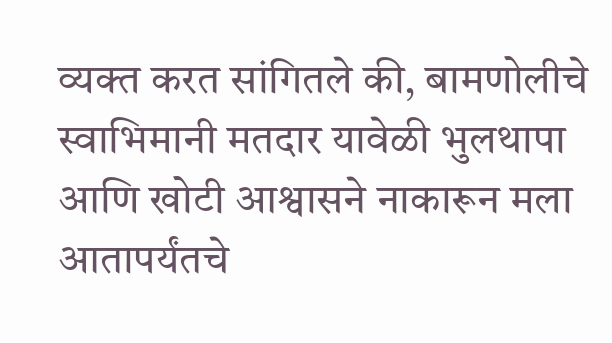व्यक्त करत सांगितले की, बामणोलीचे स्वाभिमानी मतदार यावेळी भुलथापा आणि खोटी आश्वासने नाकारून मला आतापर्यंतचे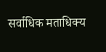सर्वाधिक मताधिक्य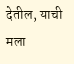देतील, याची मला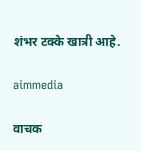शंभर टक्के खात्री आहे.

aimmedia

वाचक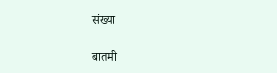संख्या

बातमी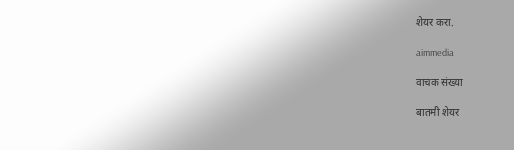शेयर करा.

aimmedia

वाचक संख्या

बातमी शेयर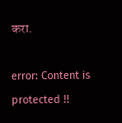करा.

error: Content is protected !!